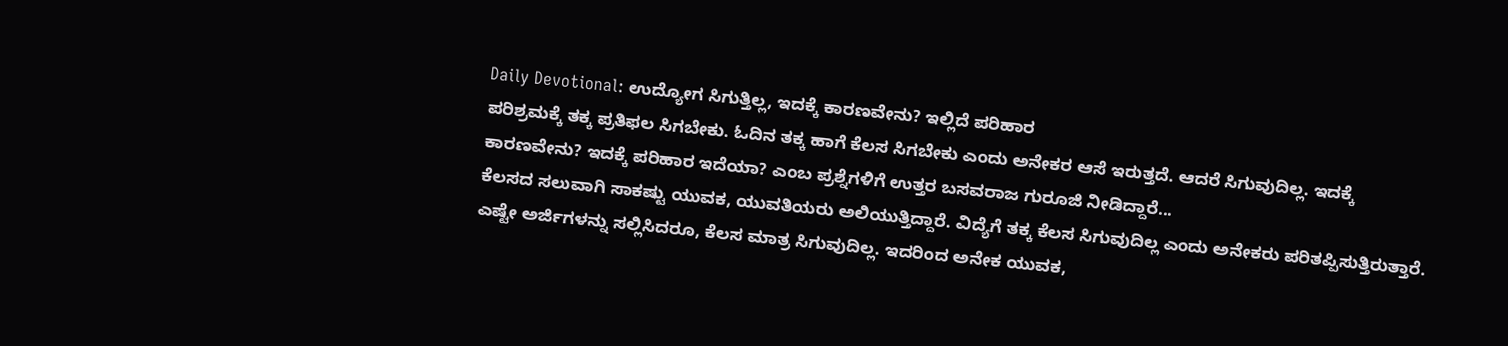Daily Devotional: ಉದ್ಯೋಗ ಸಿಗುತ್ತಿಲ್ಲ, ಇದಕ್ಕೆ ಕಾರಣವೇನು? ಇಲ್ಲಿದೆ ಪರಿಹಾರ
ಪರಿಶ್ರಮಕ್ಕೆ ತಕ್ಕ ಪ್ರತಿಫಲ ಸಿಗಬೇಕು. ಓದಿನ ತಕ್ಕ ಹಾಗೆ ಕೆಲಸ ಸಿಗಬೇಕು ಎಂದು ಅನೇಕರ ಆಸೆ ಇರುತ್ತದೆ. ಆದರೆ ಸಿಗುವುದಿಲ್ಲ. ಇದಕ್ಕೆ ಕಾರಣವೇನು? ಇದಕ್ಕೆ ಪರಿಹಾರ ಇದೆಯಾ? ಎಂಬ ಪ್ರಶ್ನೆಗಳಿಗೆ ಉತ್ತರ ಬಸವರಾಜ ಗುರೂಜಿ ನೀಡಿದ್ದಾರೆ...
ಕೆಲಸದ ಸಲುವಾಗಿ ಸಾಕಷ್ಟು ಯುವಕ, ಯುವತಿಯರು ಅಲಿಯುತ್ತಿದ್ದಾರೆ. ವಿದ್ಯೆಗೆ ತಕ್ಕ ಕೆಲಸ ಸಿಗುವುದಿಲ್ಲ ಎಂದು ಅನೇಕರು ಪರಿತಪ್ಪಿಸುತ್ತಿರುತ್ತಾರೆ. ಎಷ್ಟೇ ಅರ್ಜಿಗಳನ್ನು ಸಲ್ಲಿಸಿದರೂ, ಕೆಲಸ ಮಾತ್ರ ಸಿಗುವುದಿಲ್ಲ. ಇದರಿಂದ ಅನೇಕ ಯುವಕ,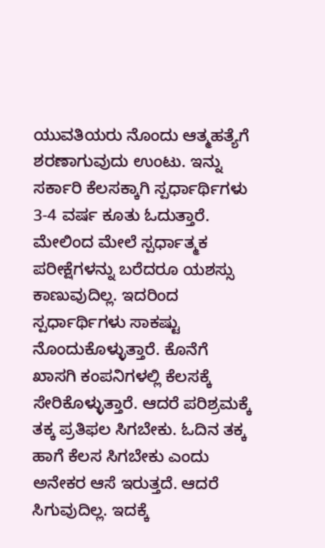ಯುವತಿಯರು ನೊಂದು ಆತ್ಮಹತ್ಯೆಗೆ ಶರಣಾಗುವುದು ಉಂಟು. ಇನ್ನು ಸರ್ಕಾರಿ ಕೆಲಸಕ್ಕಾಗಿ ಸ್ಪರ್ಧಾರ್ಥಿಗಳು 3-4 ವರ್ಷ ಕೂತು ಓದುತ್ತಾರೆ. ಮೇಲಿಂದ ಮೇಲೆ ಸ್ಪರ್ಧಾತ್ಮಕ ಪರೀಕ್ಷೆಗಳನ್ನು ಬರೆದರೂ ಯಶಸ್ಸು ಕಾಣುವುದಿಲ್ಲ. ಇದರಿಂದ ಸ್ಪರ್ಧಾರ್ಥಿಗಳು ಸಾಕಷ್ಟು ನೊಂದುಕೊಳ್ಳುತ್ತಾರೆ. ಕೊನೆಗೆ ಖಾಸಗಿ ಕಂಪನಿಗಳಲ್ಲಿ ಕೆಲಸಕ್ಕೆ ಸೇರಿಕೊಳ್ಳುತ್ತಾರೆ. ಆದರೆ ಪರಿಶ್ರಮಕ್ಕೆ ತಕ್ಕ ಪ್ರತಿಫಲ ಸಿಗಬೇಕು. ಓದಿನ ತಕ್ಕ ಹಾಗೆ ಕೆಲಸ ಸಿಗಬೇಕು ಎಂದು ಅನೇಕರ ಆಸೆ ಇರುತ್ತದೆ. ಆದರೆ ಸಿಗುವುದಿಲ್ಲ. ಇದಕ್ಕೆ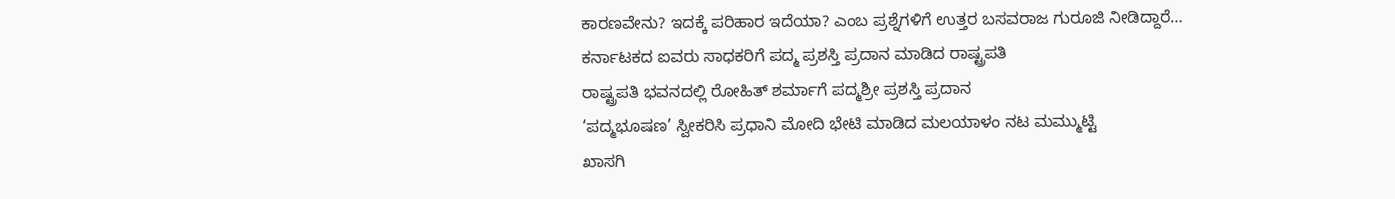ಕಾರಣವೇನು? ಇದಕ್ಕೆ ಪರಿಹಾರ ಇದೆಯಾ? ಎಂಬ ಪ್ರಶ್ನೆಗಳಿಗೆ ಉತ್ತರ ಬಸವರಾಜ ಗುರೂಜಿ ನೀಡಿದ್ದಾರೆ…
ಕರ್ನಾಟಕದ ಐವರು ಸಾಧಕರಿಗೆ ಪದ್ಮ ಪ್ರಶಸ್ತಿ ಪ್ರದಾನ ಮಾಡಿದ ರಾಷ್ಟ್ರಪತಿ
ರಾಷ್ಟ್ರಪತಿ ಭವನದಲ್ಲಿ ರೋಹಿತ್ ಶರ್ಮಾಗೆ ಪದ್ಮಶ್ರೀ ಪ್ರಶಸ್ತಿ ಪ್ರದಾನ
‘ಪದ್ಮಭೂಷಣ’ ಸ್ವೀಕರಿಸಿ ಪ್ರಧಾನಿ ಮೋದಿ ಭೇಟಿ ಮಾಡಿದ ಮಲಯಾಳಂ ನಟ ಮಮ್ಮುಟ್ಟಿ
ಖಾಸಗಿ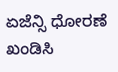ಏಜೆನ್ಸಿ ಧೋರಣೆ ಖಂಡಿಸಿ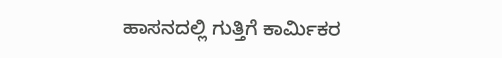ಹಾಸನದಲ್ಲಿ ಗುತ್ತಿಗೆ ಕಾರ್ಮಿಕರ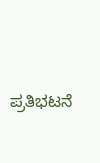ಪ್ರತಿಭಟನೆ